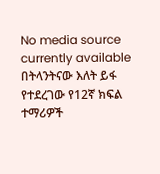No media source currently available
በትላንትናው እለት ይፋ የተደረገው የ12ኛ ክፍል ተማሪዎች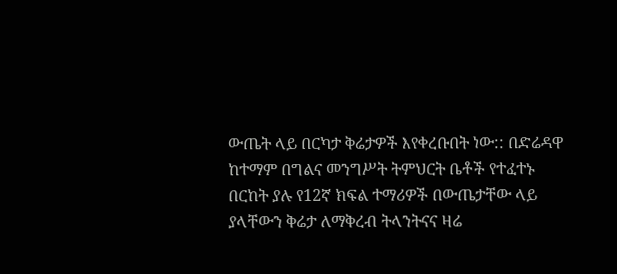ውጤት ላይ በርካታ ቅሬታዎች እየቀረቡበት ነው:: በድሬዳዋ ከተማም በግልና መንግሥት ትምህርት ቤቶች የተፈተኑ በርከት ያሉ የ12ኛ ክፍል ተማሪዎች በውጤታቸው ላይ ያላቸውን ቅሬታ ለማቅረብ ትላንትናና ዛሬ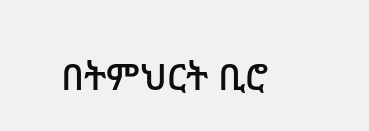በትምህርት ቢሮ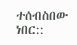ተሰብስበው ነበር::